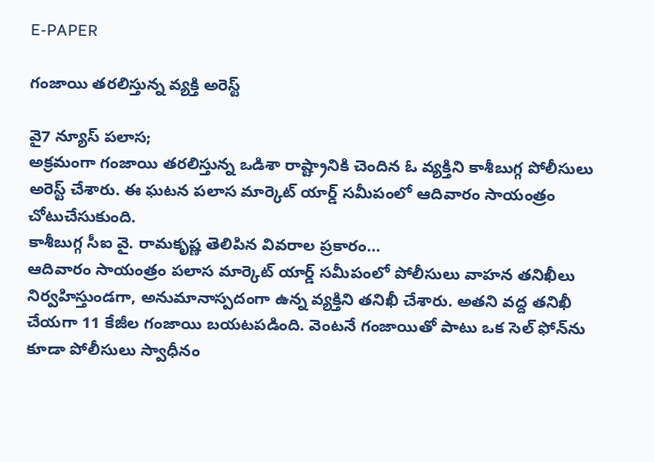E-PAPER

గంజాయి తరలిస్తున్న వ్యక్తి అరెస్ట్

వై7 న్యూస్ పలాస;
అక్రమంగా గంజాయి తరలిస్తున్న ఒడిశా రాష్ట్రానికి చెందిన ఓ వ్యక్తిని కాశీబుగ్గ పోలీసులు అరెస్ట్ చేశారు. ఈ ఘటన పలాస మార్కెట్ యార్డ్ సమీపంలో ఆదివారం సాయంత్రం చోటుచేసుకుంది.
కాశీబుగ్గ సీఐ వై. రామకృష్ణ తెలిపిన వివరాల ప్రకారం…
ఆదివారం సాయంత్రం పలాస మార్కెట్ యార్డ్ సమీపంలో పోలీసులు వాహన తనిఖీలు నిర్వహిస్తుండగా, అనుమానాస్పదంగా ఉన్న వ్యక్తిని తనిఖీ చేశారు. అతని వద్ద తనిఖీ చేయగా 11 కేజీల గంజాయి బయటపడింది. వెంటనే గంజాయితో పాటు ఒక సెల్ ఫోన్‌ను కూడా పోలీసులు స్వాధీనం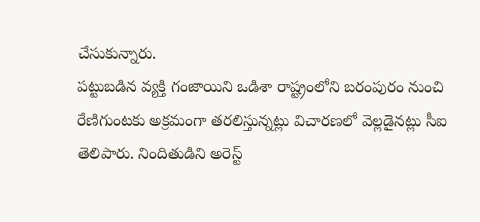చేసుకున్నారు.
పట్టుబడిన వ్యక్తి గంజాయిని ఒడిశా రాష్ట్రంలోని బరంపురం నుంచి రేణిగుంటకు అక్రమంగా తరలిస్తున్నట్లు విచారణలో వెల్లడైనట్లు సీఐ తెలిపారు. నిందితుడిని అరెస్ట్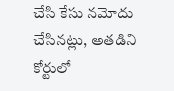చేసి కేసు నమోదు చేసినట్లు, అతడిని కోర్టులో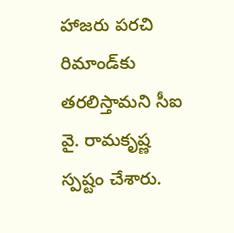హాజరు పరచి రిమాండ్‌కు తరలిస్తామని సీఐ వై. రామకృష్ణ స్పష్టం చేశారు.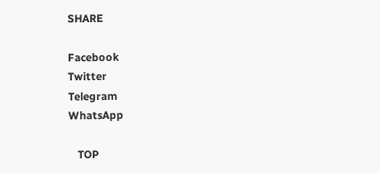SHARE

Facebook
Twitter
Telegram
WhatsApp

   TOP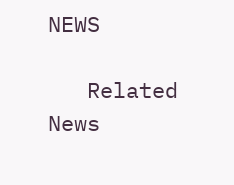NEWS

   Related News